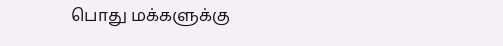பொது மக்களுக்கு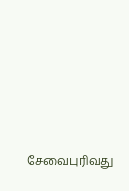சேவைபுரிவது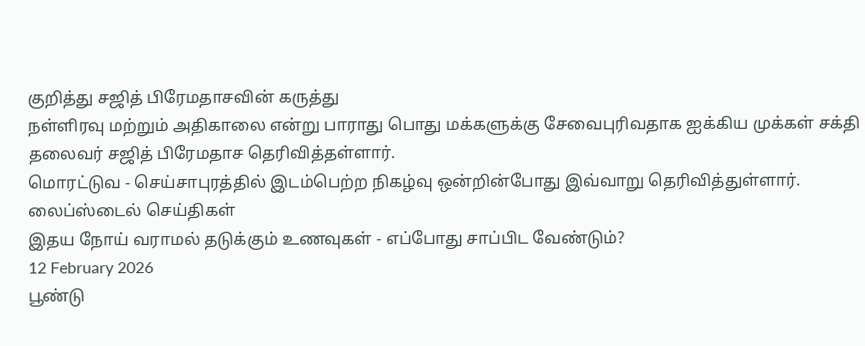குறித்து சஜித் பிரேமதாசவின் கருத்து
நள்ளிரவு மற்றும் அதிகாலை என்று பாராது பொது மக்களுக்கு சேவைபுரிவதாக ஐக்கிய முக்கள் சக்தி தலைவர் சஜித் பிரேமதாச தெரிவித்தள்ளார்.
மொரட்டுவ - செய்சாபுரத்தில் இடம்பெற்ற நிகழ்வு ஒன்றின்போது இவ்வாறு தெரிவித்துள்ளார்.
லைப்ஸ்டைல் செய்திகள்
இதய நோய் வராமல் தடுக்கும் உணவுகள் - எப்போது சாப்பிட வேண்டும்?
12 February 2026
பூண்டு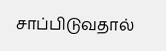சாப்பிடுவதால்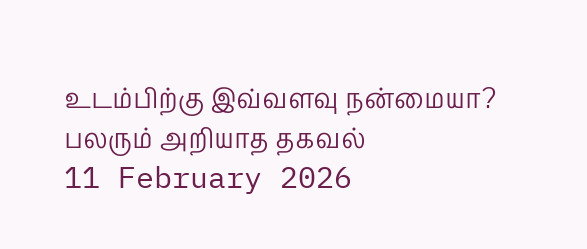உடம்பிற்கு இவ்வளவு நன்மையா? பலரும் அறியாத தகவல்
11 February 2026